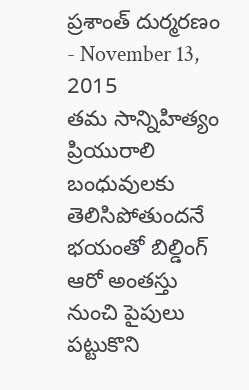ప్రశాంత్ దుర్మరణం
- November 13, 2015
తమ సాన్నిహిత్యం ప్రియురాలి బంధువులకు తెలిసిపోతుందనే భయంతో బిల్డింగ్ ఆరో అంతస్తు నుంచి పైపులు పట్టుకొని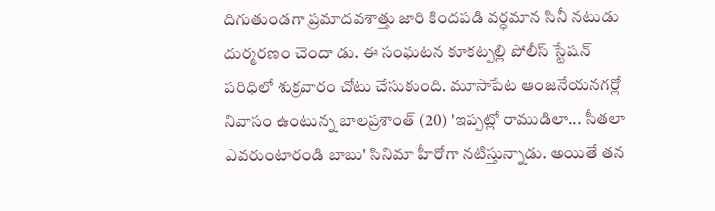దిగుతుండగా ప్రమాదవశాత్తు జారి కిందపడి వర్ధమాన సినీ నటుడు దుర్మరణం చెందా డు. ఈ సంఘటన కూకట్పల్లి పోలీస్ స్టేషన్ పరిధిలో శుక్రవారం చోటు చేసుకుంది. మూసాపేట ఆంజనేయనగర్లో నివాసం ఉంటున్న బాలప్రశాంత్ (20) 'ఇప్పట్లో రాముడిలా... సీతలా ఎవరుంటారండి బాబు' సినిమా హీరోగా నటిస్తున్నాడు. అయితే తన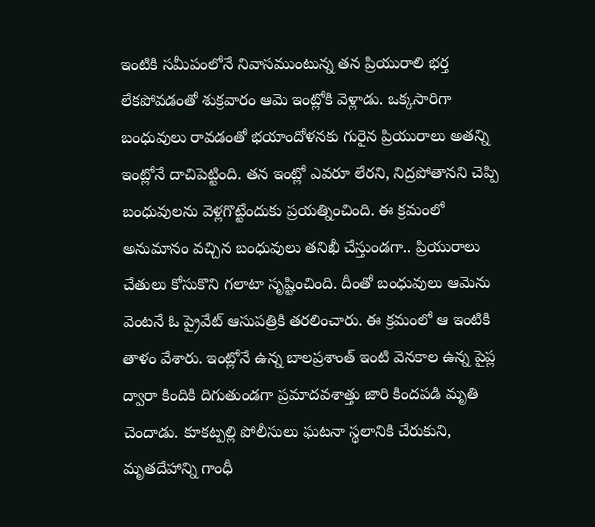ఇంటికి సమీపంలోనే నివాసముంటున్న తన ప్రియురాలి భర్త లేకపోవడంతో శుక్రవారం ఆమె ఇంట్లోకి వెళ్లాడు. ఒక్కసారిగా బంధువులు రావడంతో భయాందోళనకు గురైన ప్రియురాలు అతన్ని ఇంట్లోనే దాచిపెట్టింది. తన ఇంట్లో ఎవరూ లేరని, నిద్రపోతానని చెప్పి బంధువులను వెళ్లగొట్టేందుకు ప్రయత్నించింది. ఈ క్రమంలో అనుమానం వచ్చిన బంధువులు తనిఖీ చేస్తుండగా.. ప్రియురాలు చేతులు కోసుకొని గలాటా సృష్టించింది. దీంతో బంధువులు ఆమెను వెంటనే ఓ ప్రైవేట్ ఆసుపత్రికి తరలించారు. ఈ క్రమంలో ఆ ఇంటికి తాళం వేశారు. ఇంట్లోనే ఉన్న బాలప్రశాంత్ ఇంటి వెనకాల ఉన్న పైప్ల ద్వారా కిందికి దిగుతుండగా ప్రమాదవశాత్తు జారి కిందపడి మృతి చెందాడు. కూకట్పల్లి పోలీసులు ఘటనా స్థలానికి చేరుకుని, మృతదేహాన్ని గాంధీ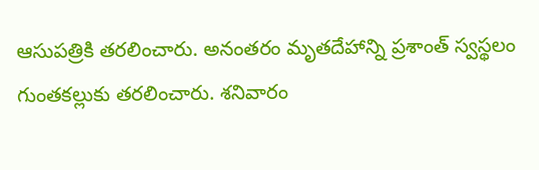ఆసుపత్రికి తరలించారు. అనంతరం మృతదేహాన్ని ప్రశాంత్ స్వస్థలం గుంతకల్లుకు తరలించారు. శనివారం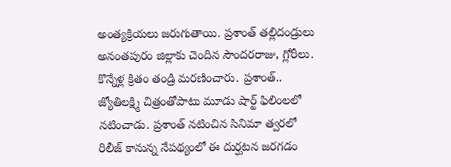అంత్యక్రియలు జరుగుతాయి. ప్రశాంత్ తల్లిదండ్రులు అనంతపురం జిల్లాకు చెందిన సౌందరరాజు, గ్లోరీలు. కొన్నేళ్ల క్రితం తండ్రి మరణించారు. ప్రశాంత్.. జ్యోతిలక్ష్మి చిత్రంతోపాటు మూడు షార్ట్ ఫిలింలలో నటించాడు. ప్రశాంత్ నటించిన సినిమా త్వరలో రిలీజ్ కానున్న నేపథ్యంలో ఈ దుర్ఘటన జరగడం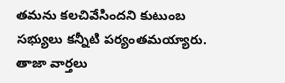తమను కలచివేసిందని కుటుంబ సభ్యులు కన్నీటి పర్యంతమయ్యారు.
తాజా వార్తలు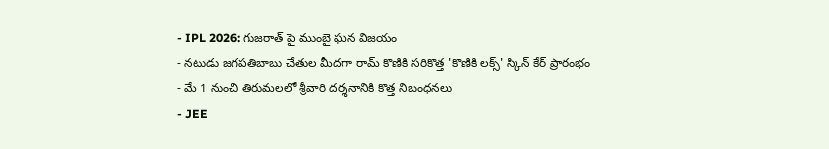- IPL 2026: గుజరాత్ పై ముంబై ఘన విజయం
- నటుడు జగపతిబాబు చేతుల మీదగా రామ్ కొణికి సరికొత్త 'కొణికి లక్స్' స్కిన్ కేర్ ప్రారంభం
- మే 1 నుంచి తిరుమలలో శ్రీవారి దర్శనానికి కొత్త నిబంధనలు
- JEE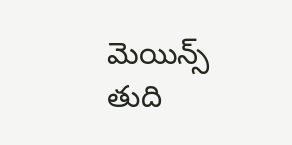మెయిన్స్ తుది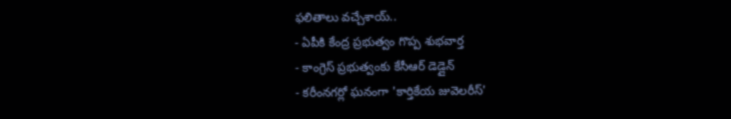ఫలితాలు వచ్చేశాయ్..
- ఏపీకి కేంద్ర ప్రభుత్వం గొప్ప శుభవార్త
- కాంగ్రెస్ ప్రభుత్వంకు కేసీఆర్ డెడ్లైన్
- కరీంనగర్లో ఘనంగా 'కార్తికేయ జువెలరీస్'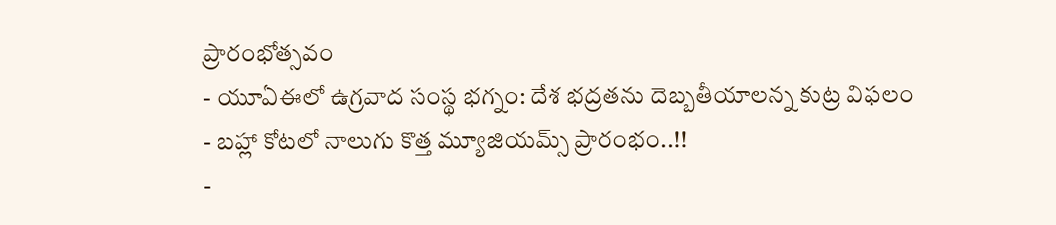ప్రారంభోత్సవం
- యూఏఈలో ఉగ్రవాద సంస్థ భగ్నం: దేశ భద్రతను దెబ్బతీయాలన్న కుట్ర విఫలం
- బహ్లా కోటలో నాలుగు కొత్త మ్యూజియమ్స్ ప్రారంభం..!!
-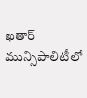ఖతార్ మున్సిపాలిటీలో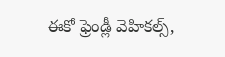ఈకో ఫ్రెండ్లీ వెహికల్స్,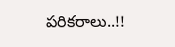పరికరాలు..!!